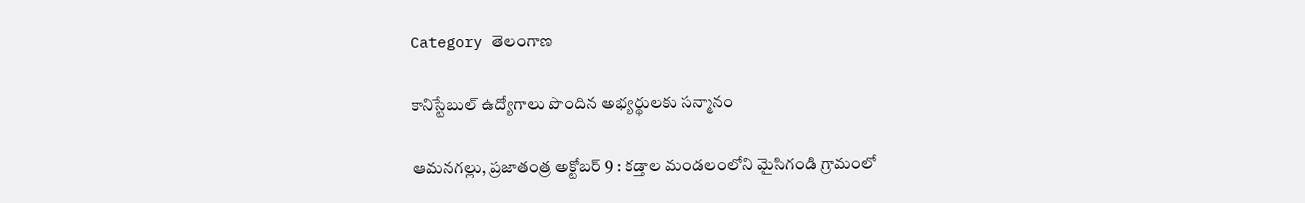Category తెలంగాణ

కానిస్టేబుల్ ఉద్యోగాలు పొందిన అభ్యర్థులకు సన్మానం

ఆమనగల్లు, ప్రజాతంత్ర అక్టోబర్ 9 : కడ్తాల మండలంలోని మైసిగండి గ్రామంలో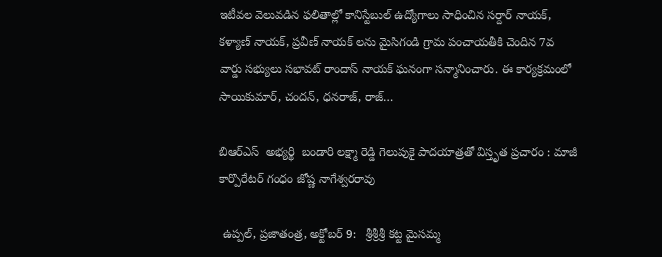ఇటీవల వెలువడిన ఫలితాల్లో కానిస్టేబుల్ ఉద్యోగాలు సాధించిన సర్దార్ నాయక్, కళ్యాణ్ నాయక్, ప్రవీణ్ నాయక్ లను మైసిగండి గ్రామ పంచాయతీకి చెందిన 7వ వార్డు సభ్యులు సభావట్ రాందాస్ నాయక్ ఘనంగా సన్మానించారు. ఈ కార్యక్రమంలో సాయికుమార్, చందన్, ధనరాజ్, రాజ్…

బిఆర్ఎస్  అభ్యర్థి  బండారి లక్ష్మా రెడ్డి గెలుపుకై పాదయాత్రతో విస్తృత ప్రచారం : మాజీ కార్పొరేటర్ గంధం జోష్ణ నాగేశ్వరరావు

 ఉప్పల్, ప్రజాతంత్ర, అక్టోబర్ 9:   శ్రీశ్రీశ్రీ కట్ట మైసమ్మ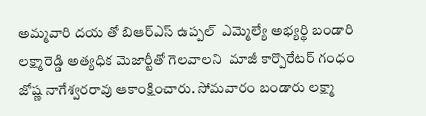అమ్మవారి దయ తో బిఆర్ఎస్ ఉప్పల్  ఎమ్మెల్యే అభ్యర్థి బండారి లక్ష్మారెడ్డి అత్యధిక మెజార్టీతో గెలవాలని  మాజీ కార్పొరేటర్ గంధం జోష్ణ నాగేశ్వరరావు ఆకాంక్షించారు. సోమవారం బండారు లక్ష్మా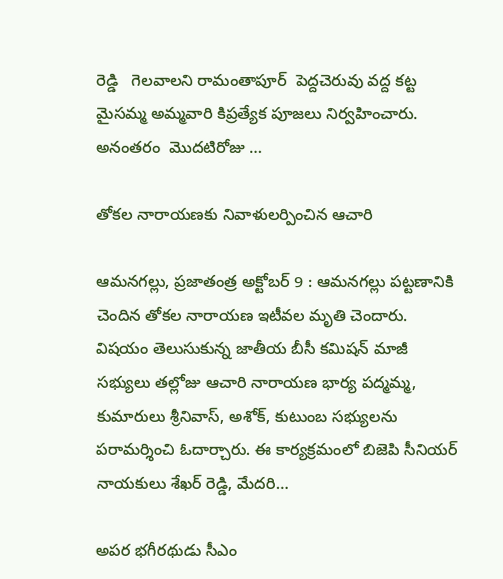రెడ్డి   గెలవాలని రామంతాపూర్  పెద్దచెరువు వద్ద కట్ట మైసమ్మ అమ్మవారి కిప్రత్యేక పూజలు నిర్వహించారు. అనంతరం  మొదటిరోజు …

తోకల నారాయణకు నివాళులర్పించిన ఆచారి

ఆమనగల్లు, ప్రజాతంత్ర అక్టోబర్ 9 : ఆమనగల్లు పట్టణానికి చెందిన తోకల నారాయణ ఇటీవల మృతి చెందారు. విషయం తెలుసుకున్న జాతీయ బీసీ కమిషన్ మాజీ సభ్యులు తల్లోజు ఆచారి నారాయణ భార్య పద్మమ్మ, కుమారులు శ్రీనివాస్, అశోక్, కుటుంబ సభ్యులను పరామర్శించి ఓదార్చారు. ఈ కార్యక్రమంలో బిజెపి సీనియర్ నాయకులు శేఖర్ రెడ్డి, మేదరి…

అపర భగీరథుడు సీఎం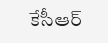కేసీఆర్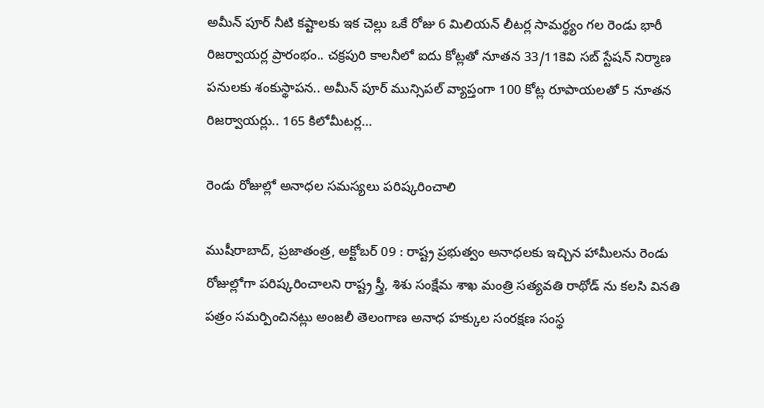అమీన్ పూర్ నీటి కష్టాలకు ఇక చెల్లు ఒకే రోజు 6 మిలియన్ లీటర్ల సామర్థ్యం గల రెండు భారీ రిజర్వాయర్ల ప్రారంభం.. చక్రపురి కాలనీలో ఐదు కోట్లతో నూతన 33/11కెవి సబ్ స్టేషన్ నిర్మాణ పనులకు శంకుస్థాపన.. అమీన్ పూర్ మున్సిపల్ వ్యాప్తంగా 100 కోట్ల రూపాయలతో 5 నూతన రిజర్వాయర్లు.. 165 కిలోమీటర్ల…

రెండు రోజుల్లో అనాధల సమస్యలు పరిష్కరించాలి

ముషీరాబాద్, ప్రజాతంత్ర, అక్టోబర్ 09 : రాష్ట్ర ప్రభుత్వం అనాధలకు ఇచ్చిన హామీలను రెండు రోజుల్లోగా పరిష్కరించాలని రాష్ట్ర స్త్రీ, శిశు సంక్షేమ శాఖ మంత్రి సత్యవతి రాథోడ్ ను కలసి వినతి పత్రం సమర్పించినట్లు అంజలీ తెలంగాణ అనాధ హక్కుల సంరక్షణ సంస్థ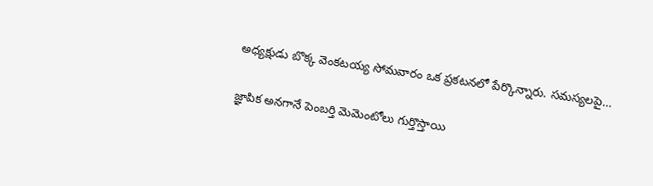అధ్యక్షుడు బొక్క వెంకటయ్య సోమవారం ఒక ప్రకటనలో పేర్కొన్నారు. సమస్యలపై…

జ్ఞాపిక అనగానే పెంబర్తి మెమెంటోలు గుర్తొస్తాయి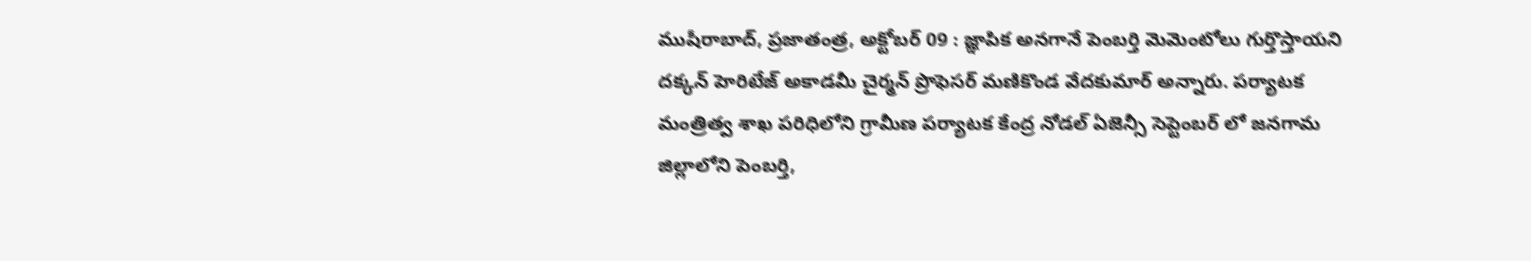ముషీరాబాద్, ప్రజాతంత్ర, అక్టోబర్ 09 : జ్ఞాపిక అనగానే పెంబర్తి మెమెంటోలు గుర్తొస్తాయని దక్కన్ హెరిటేజ్ అకాడమీ చైర్మన్ ప్రొఫెసర్ మణికొండ వేదకుమార్ అన్నారు. పర్యాటక మంత్రిత్వ శాఖ పరిధిలోని గ్రామీణ పర్యాటక కేంద్ర నోడల్ ఏజెన్సీ సెప్టెంబర్ లో జనగామ జిల్లాలోని పెంబర్తి,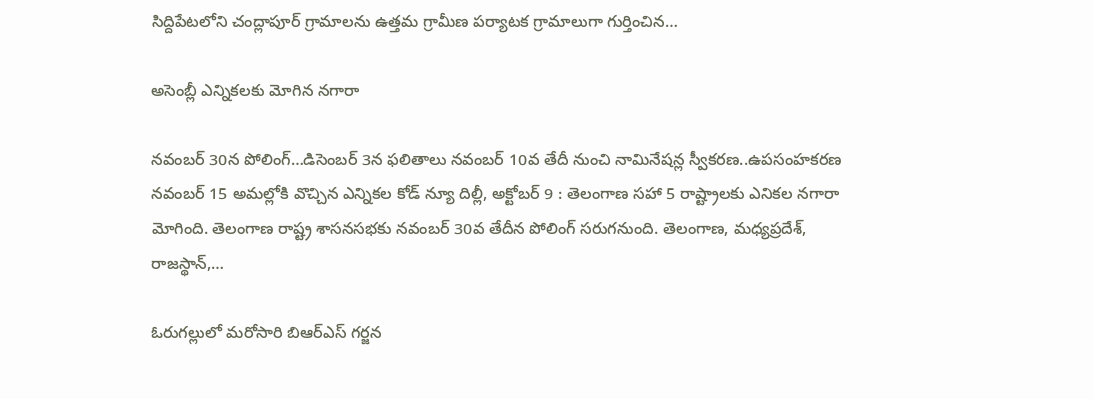సిద్దిపేటలోని చంద్లాపూర్ గ్రామాలను ఉత్తమ గ్రామీణ పర్యాటక గ్రామాలుగా గుర్తించిన…

అసెంబ్లీ ఎన్నికలకు మోగిన నగారా

నవంబర్‌ 30న పోలింగ్‌…డిసెంబర్‌ 3న ఫలితాలు నవంబర్‌ 10వ తేదీ నుంచి నామినేషన్ల స్వీకరణ..ఉపసంహకరణ నవంబర్‌ 15 అమల్లోకి వొచ్చిన ఎన్నికల కోడ్‌ న్యూ దిల్లీ, అక్టోబర్‌ 9 : తెలంగాణ సహా 5 రాష్ట్రాలకు ఎనికల నగారా మోగింది. తెలంగాణ రాష్ట్ర శాసనసభకు నవంబర్‌ 30వ తేదీన పోలింగ్‌ ‌సరుగనుంది. తెలంగాణ, మధ్యప్రదేశ్‌, రాజస్థాన్‌,…

ఓరుగల్లులో మరోసారి బిఆర్‌ఎస్‌ గర్జన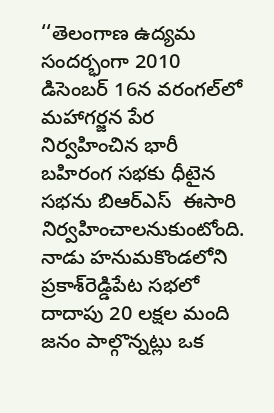‘‘తెలంగాణ ఉద్యమ సందర్భంగా 2010 డిసెంబర్‌ 16న వరంగల్‌లో మహాగర్జన పేర నిర్వహించిన భారీ బహిరంగ సభకు ధీటైన సభను బిఆర్‌ఎస్‌  ఈసారి నిర్వహించాలనుకుంటోంది. నాడు హనుమకొండలోని ప్రకాశ్‌రెడ్డిపేట సభలో దాదాపు 20 లక్షల మంది జనం పాల్గొన్నట్లు ఒక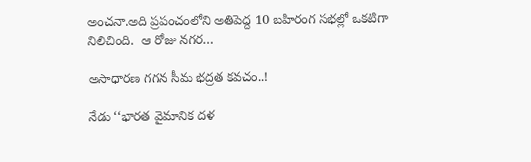అంచనా.అది ప్రపంచంలోని అతిపెద్ద 10 బహిరంగ సభల్లో ఒకటిగా నిలిచింది.  ఆ రోజు నగర…

అసాధారణ గగన సీమ భద్రత కవచం..!

నేడు ‘‘భారత వైమానిక దళ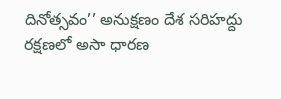దినోత్సవం’’ అనుక్షణం దేశ సరిహద్దు రక్షణలో అసా ధారణ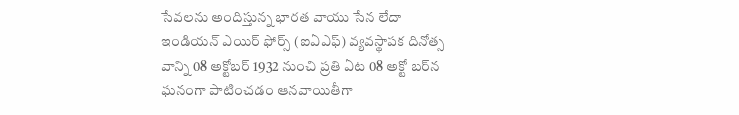సేవలను అందిస్తున్న భారత వాయు సేన లేదా ఇండియన్‌ ఎయిర్‌ ‌ఫోర్స్ (ఐఏఎఫ్‌) వ్యవస్థాపక దినోత్స వాన్ని 08 అక్టోబర్‌ 1932 నుంచి ప్రతి ఏట 08 అక్టో బర్‌న ఘనంగా పాటించడం ఆనవాయితీగా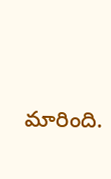మారింది.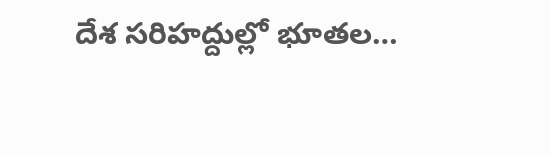దేశ సరిహద్దుల్లో భూతల…